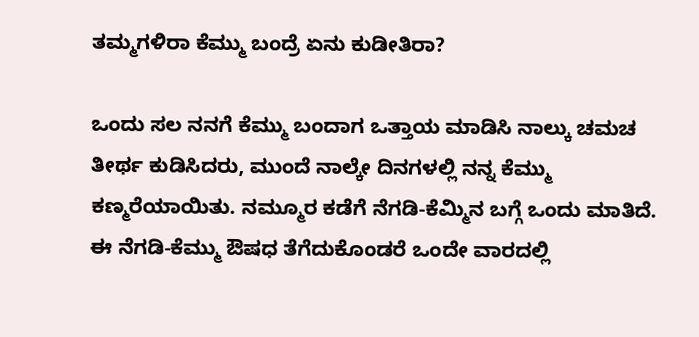ತಮ್ಮಗಳಿರಾ ಕೆಮ್ಮು ಬಂದ್ರೆ ಏನು ಕುಡೀತಿರಾ?

ಒಂದು ಸಲ ನನಗೆ ಕೆಮ್ಮು ಬಂದಾಗ ಒತ್ತಾಯ ಮಾಡಿಸಿ ನಾಲ್ಕು ಚಮಚ ತೀರ್ಥ ಕುಡಿಸಿದರು, ಮುಂದೆ ನಾಲ್ಕೇ ದಿನಗಳಲ್ಲಿ ನನ್ನ ಕೆಮ್ಮು ಕಣ್ಮರೆಯಾಯಿತು. ನಮ್ಮೂರ ಕಡೆಗೆ ನೆಗಡಿ-ಕೆಮ್ಮಿನ ಬಗ್ಗೆ ಒಂದು ಮಾತಿದೆ. ಈ ನೆಗಡಿ-ಕೆಮ್ಮು ಔಷಧ ತೆಗೆದುಕೊಂಡರೆ ಒಂದೇ ವಾರದಲ್ಲಿ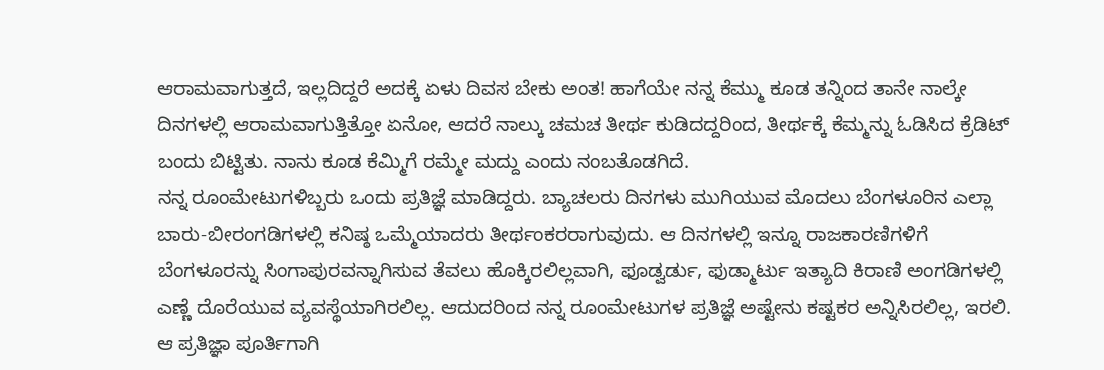ಆರಾಮವಾಗುತ್ತದೆ, ಇಲ್ಲದಿದ್ದರೆ ಅದಕ್ಕೆ ಏಳು ದಿವಸ ಬೇಕು ಅಂತ! ಹಾಗೆಯೇ ನನ್ನ ಕೆಮ್ಮು ಕೂಡ ತನ್ನಿಂದ ತಾನೇ ನಾಲ್ಕೇ ದಿನಗಳಲ್ಲಿ ಆರಾಮವಾಗುತ್ತಿತ್ತೋ ಏನೋ, ಆದರೆ ನಾಲ್ಕು ಚಮಚ ತೀರ್ಥ ಕುಡಿದದ್ದರಿಂದ, ತೀರ್ಥಕ್ಕೆ ಕೆಮ್ಮನ್ನು ಓಡಿಸಿದ ಕ್ರೆಡಿಟ್ ಬಂದು ಬಿಟ್ಟಿತು. ನಾನು ಕೂಡ ಕೆಮ್ಮಿಗೆ ರಮ್ಮೇ ಮದ್ದು ಎಂದು ನಂಬತೊಡಗಿದೆ.
ನನ್ನ ರೂಂಮೇಟುಗಳಿಬ್ಬರು ಒಂದು ಪ್ರತಿಜ್ಞೆ ಮಾಡಿದ್ದರು. ಬ್ಯಾಚಲರು ದಿನಗಳು ಮುಗಿಯುವ ಮೊದಲು ಬೆಂಗಳೂರಿನ ಎಲ್ಲಾ ಬಾರು-ಬೀರಂಗಡಿಗಳಲ್ಲಿ ಕನಿಷ್ಠ ಒಮ್ಮೆಯಾದರು ತೀರ್ಥಂಕರರಾಗುವುದು. ಆ ದಿನಗಳಲ್ಲಿ ಇನ್ನೂ ರಾಜಕಾರಣಿಗಳಿಗೆ ಬೆಂಗಳೂರನ್ನು ಸಿಂಗಾಪುರವನ್ನಾಗಿಸುವ ತೆವಲು ಹೊಕ್ಕಿರಲಿಲ್ಲವಾಗಿ, ಫೂಡ್ವರ್ಡು, ಫುಡ್ಮಾರ್ಟು ಇತ್ಯಾದಿ ಕಿರಾಣಿ ಅಂಗಡಿಗಳಲ್ಲಿ ಎಣ್ಣೆ ದೊರೆಯುವ ವ್ಯವಸ್ಥೆಯಾಗಿರಲಿಲ್ಲ. ಆದುದರಿಂದ ನನ್ನ ರೂಂಮೇಟುಗಳ ಪ್ರತಿಜ್ಞೆ ಅಷ್ಟೇನು ಕಷ್ಟಕರ ಅನ್ನಿಸಿರಲಿಲ್ಲ, ಇರಲಿ. ಆ ಪ್ರತಿಜ್ಞಾ ಪೂರ್ತಿಗಾಗಿ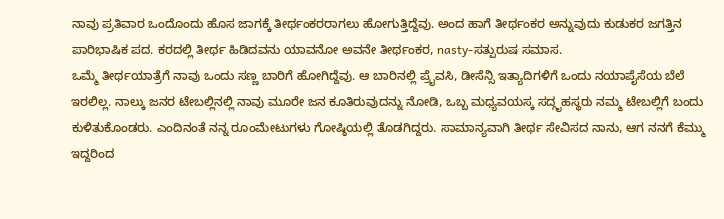ನಾವು ಪ್ರತಿವಾರ ಒಂದೊಂದು ಹೊಸ ಜಾಗಕ್ಕೆ ತೀರ್ಥಂಕರರಾಗಲು ಹೋಗುತ್ತಿದ್ದೆವು. ಅಂದ ಹಾಗೆ ತೀರ್ಥಂಕರ ಅನ್ನುವುದು ಕುಡುಕರ ಜಗತ್ತಿನ ಪಾರಿಭಾಷಿಕ ಪದ. ಕರದಲ್ಲಿ ತೀರ್ಥ ಹಿಡಿದವನು ಯಾವನೋ ಅವನೇ ತೀರ್ಥಂಕರ, nasty-ಸತ್ಪುರುಷ ಸಮಾಸ.
ಒಮ್ಮೆ ತೀರ್ಥಯಾತ್ರೆಗೆ ನಾವು ಒಂದು ಸಣ್ಣ ಬಾರಿಗೆ ಹೋಗಿದ್ದೆವು. ಆ ಬಾರಿನಲ್ಲಿ ಪ್ರೈವಸಿ, ಡೀಸೆನ್ಸಿ ಇತ್ಯಾದಿಗಳಿಗೆ ಒಂದು ನಯಾಪೈಸೆಯ ಬೆಲೆ ಇರಲಿಲ್ಲ. ನಾಲ್ಕು ಜನರ ಟೇಬಲ್ಲಿನಲ್ಲಿ ನಾವು ಮೂರೇ ಜನ ಕೂತಿರುವುದನ್ನು ನೋಡಿ, ಒಬ್ಬ ಮಧ್ಯವಯಸ್ಕ ಸದ್ಗೃಹಸ್ಥರು ನಮ್ಮ ಟೇಬಲ್ಲಿಗೆ ಬಂದು ಕುಳಿತುಕೊಂಡರು. ಎಂದಿನಂತೆ ನನ್ನ ರೂಂಮೇಟುಗಳು ಗೋಷ್ಠಿಯಲ್ಲಿ ತೊಡಗಿದ್ದರು. ಸಾಮಾನ್ಯವಾಗಿ ತೀರ್ಥ ಸೇವಿಸದ ನಾನು, ಆಗ ನನಗೆ ಕೆಮ್ಮು ಇದ್ದರಿಂದ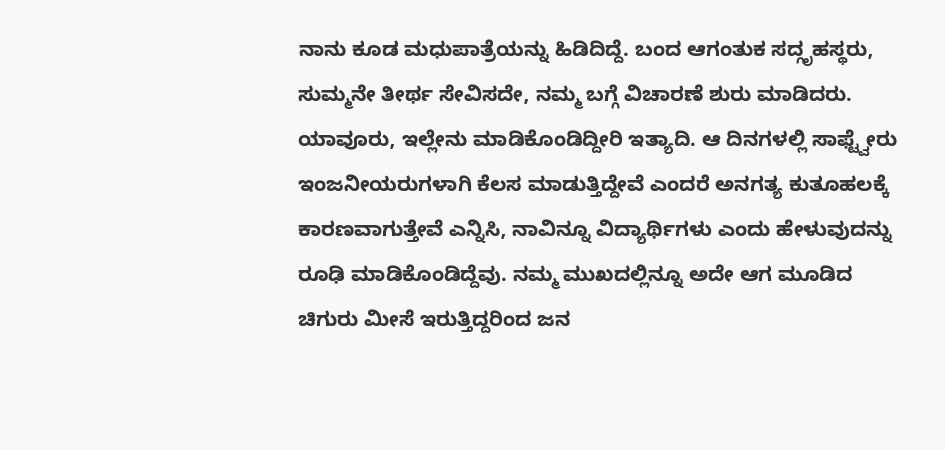ನಾನು ಕೂಡ ಮಧುಪಾತ್ರೆಯನ್ನು ಹಿಡಿದಿದ್ದೆ. ಬಂದ ಆಗಂತುಕ ಸದ್ಗೃಹಸ್ಥರು, ಸುಮ್ಮನೇ ತೀರ್ಥ ಸೇವಿಸದೇ, ನಮ್ಮ ಬಗ್ಗೆ ವಿಚಾರಣೆ ಶುರು ಮಾಡಿದರು. ಯಾವೂರು, ಇಲ್ಲೇನು ಮಾಡಿಕೊಂಡಿದ್ದೀರಿ ಇತ್ಯಾದಿ. ಆ ದಿನಗಳಲ್ಲಿ ಸಾಫ್ಟ್ವೇರು ಇಂಜನೀಯರುಗಳಾಗಿ ಕೆಲಸ ಮಾಡುತ್ತಿದ್ದೇವೆ ಎಂದರೆ ಅನಗತ್ಯ ಕುತೂಹಲಕ್ಕೆ ಕಾರಣವಾಗುತ್ತೇವೆ ಎನ್ನಿಸಿ, ನಾವಿನ್ನೂ ವಿದ್ಯಾರ್ಥಿಗಳು ಎಂದು ಹೇಳುವುದನ್ನು ರೂಢಿ ಮಾಡಿಕೊಂಡಿದ್ದೆವು. ನಮ್ಮ ಮುಖದಲ್ಲಿನ್ನೂ ಅದೇ ಆಗ ಮೂಡಿದ ಚಿಗುರು ಮೀಸೆ ಇರುತ್ತಿದ್ದರಿಂದ ಜನ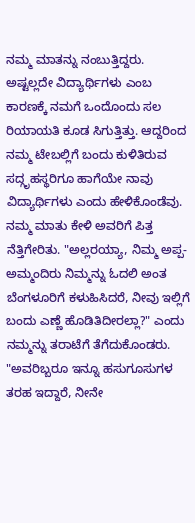ನಮ್ಮ ಮಾತನ್ನು ನಂಬುತ್ತಿದ್ದರು. ಅಷ್ಟಲ್ಲದೇ ವಿದ್ಯಾರ್ಥಿಗಳು ಎಂಬ ಕಾರಣಕ್ಕೆ ನಮಗೆ ಒಂದೊಂದು ಸಲ ರಿಯಾಯತಿ ಕೂಡ ಸಿಗುತ್ತಿತ್ತು. ಆದ್ದರಿಂದ ನಮ್ಮ ಟೇಬಲ್ಲಿಗೆ ಬಂದು ಕುಳಿತಿರುವ ಸದ್ಗೃಹಸ್ಥರಿಗೂ ಹಾಗೆಯೇ ನಾವು ವಿದ್ಯಾರ್ಥಿಗಳು ಎಂದು ಹೇಳಿಕೊಂಡೆವು.
ನಮ್ಮ ಮಾತು ಕೇಳಿ ಅವರಿಗೆ ಪಿತ್ತ ನೆತ್ತಿಗೇರಿತು. "ಅಲ್ಲರಯ್ಯಾ, ನಿಮ್ಮ ಅಪ್ಪ-ಅಮ್ಮಂದಿರು ನಿಮ್ಮನ್ನು ಓದಲಿ ಅಂತ ಬೆಂಗಳೂರಿಗೆ ಕಳುಹಿಸಿದರೆ, ನೀವು ಇಲ್ಲಿಗೆ ಬಂದು ಎಣ್ಣೆ ಹೊಡಿತಿದೀರಲ್ಲಾ?" ಎಂದು ನಮ್ಮನ್ನು ತರಾಟೆಗೆ ತೆಗೆದುಕೊಂಡರು. "ಅವರಿಬ್ಬರೂ ಇನ್ನೂ ಹಸುಗೂಸುಗಳ ತರಹ ಇದ್ದಾರೆ, ನೀನೇ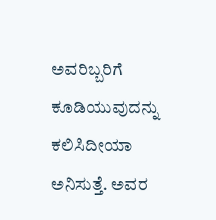ಅವರಿಬ್ಬರಿಗೆ ಕೂಡಿಯುವುದನ್ನು ಕಲಿಸಿದೀಯಾ ಅನಿಸುತ್ತೆ. ಅವರ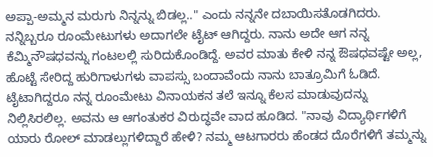ಅಪ್ಪಾ-ಅಮ್ಮನ ಮರುಗು ನಿನ್ನನ್ನು ಬಿಡಲ್ಲ.." ಎಂದು ನನ್ನನೇ ದಬಾಯಿಸತೊಡಗಿದರು. ನನ್ನಿಬ್ಬರೂ ರೂಂಮೇಟುಗಳು ಅದಾಗಲೇ ಟೈಟ್ ಆಗಿದ್ದರು. ನಾನು ಅದೇ ಆಗ ನನ್ನ ಕೆಮ್ಮಿನೌಷಧವನ್ನು ಗಂಟಲಲ್ಲಿ ಸುರಿದುಕೊಂಡಿದ್ದೆ. ಅವರ ಮಾತು ಕೇಳಿ ನನ್ನ ಔಷಧವಷ್ಟೇ ಅಲ್ಲ, ಹೊಟ್ಟೆ ಸೇರಿದ್ದ ಹುರಿಗಾಳುಗಳು ವಾಪಸ್ಸು ಬಂದಾವೆಂದು ನಾನು ಬಾತ್ರೂಮಿಗೆ ಓಡಿದೆ.
ಟೈಟಾಗಿದ್ದರೂ ನನ್ನ ರೂಂಮೇಟು ವಿನಾಯಕನ ತಲೆ ಇನ್ನೂ ಕೆಲಸ ಮಾಡುವುದನ್ನು ನಿಲ್ಲಿಸಿರಲಿಲ್ಲ. ಅವನು ಆ ಆಗಂತುಕರ ವಿರುದ್ಧವೇ ವಾದ ಹೂಡಿದ. "ನಾವು ವಿದ್ಯಾರ್ಥಿಗಳಿಗೆ ಯಾರು ರೋಲ್ ಮಾಡಲ್ಲುಗಳಿದ್ದಾರೆ ಹೇಳಿ? ನಮ್ಮ ಆಟಗಾರರು ಹೆಂಡದ ದೊರೆಗಳಿಗೆ ತಮ್ಮನ್ನು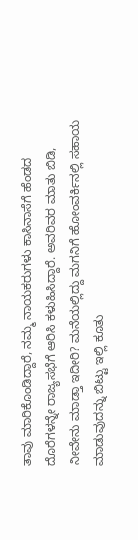ತಾವು ಮಾರಿಕೊಂಡಿದ್ದಾರೆ, ನಮ್ಮ ನಾಯಕರುಗಳು ಕಾಸಿನಾಸೆಗೆ ಹೆಂಡದ ದೊರೆಗಳನ್ನೇ ರಾಜ್ಯಸಭೆಗೆ ಆರಿಸಿ ಕಳುಹಿಸಿದ್ದಾರೆ. ಅವರಿವರ ಮಾತು ಬಿಡಿ, ನೀವೇನು ಮಾಡ್ತಾ ಇದೀರಿ? ಮನೆಯಲ್ಲಿದ್ದು ಮಗನಿಗೆ ಹೋಂವರ್ಕಿನಲ್ಲಿ ಸಹಾಯ ಮಾಡುವುದನ್ನು ಬಿಟ್ಟು ಇಲ್ಲಿ ಕೂತು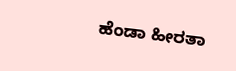ಹೆಂಡಾ ಹೀರತಾ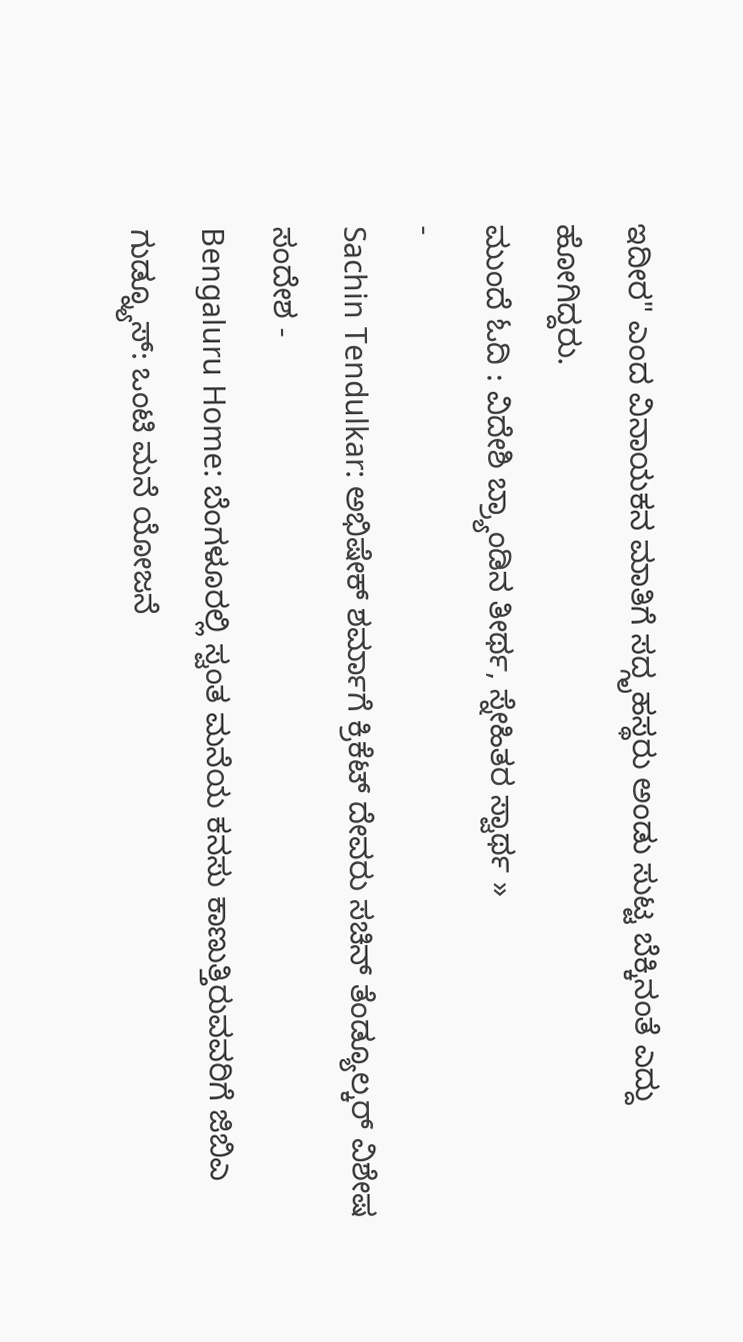ಇದೀರ" ಎಂದ ವಿನಾಯಕನ ಮಾತಿಗೆ ಸದ್ಗೃಹಸ್ಥರು ಅಂಡು ಸುಟ್ಟ ಬೆಕ್ಕಿನಂತೆ ಎದ್ದು ಹೋಗಿದ್ದರು.
ಮುಂದೆ ಓದಿ : ವಿದೇಶಿ ಬ್ರ್ಯಾಂಡಿನ ತೀರ್ಥ, ಸ್ನೇಹಿತರ ಸ್ವಾರ್ಥ »
-
Sachin Tendulkar: ಅಭಿಷೇಕ್ ಶರ್ಮಾಗೆ ಕ್ರಿಕೆಟ್ ದೇವರು ಸಚಿನ್ ತೆಂಡ್ಯೂಲ್ಕರ್ ವಿಶೇಷ ಸಂದೇಶ -
Bengaluru Home: ಬೆಂಗಳೂರಲ್ಲಿ ಸ್ವಂತ ಮನೆಯ ಕನಸು ಕಾಣುತ್ತಿರುವವರಿಗೆ ಜಿಬಿಎ ಗುಡ್ನ್ಯೂಸ್: ಒಂಟಿ ಮನೆ ಯೋಜನೆ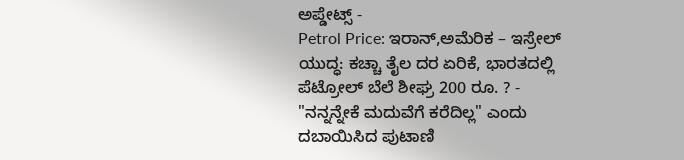ಅಪ್ಡೇಟ್ಸ್ -
Petrol Price: ಇರಾನ್,ಅಮೆರಿಕ – ಇಸ್ರೇಲ್ ಯುದ್ಧ: ಕಚ್ಚಾ ತೈಲ ದರ ಏರಿಕೆ, ಭಾರತದಲ್ಲಿ ಪೆಟ್ರೋಲ್ ಬೆಲೆ ಶೀಘ್ರ 200 ರೂ. ? -
"ನನ್ನನ್ನೇಕೆ ಮದುವೆಗೆ ಕರೆದಿಲ್ಲ" ಎಂದು ದಬಾಯಿಸಿದ ಪುಟಾಣಿ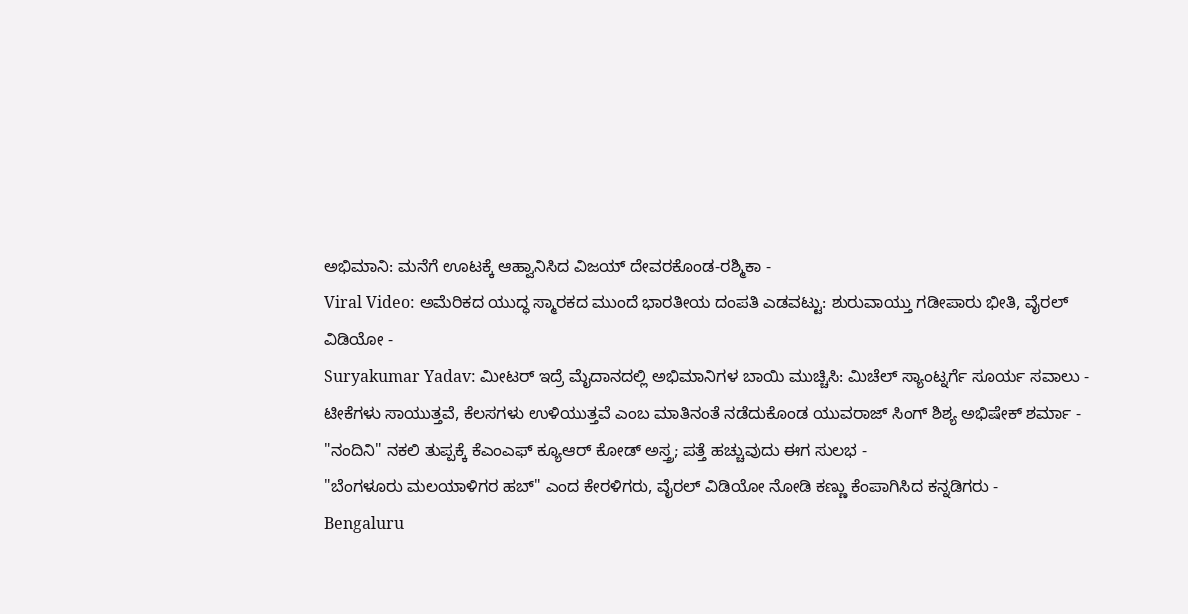ಅಭಿಮಾನಿ: ಮನೆಗೆ ಊಟಕ್ಕೆ ಆಹ್ವಾನಿಸಿದ ವಿಜಯ್ ದೇವರಕೊಂಡ-ರಶ್ಮಿಕಾ -
Viral Video: ಅಮೆರಿಕದ ಯುದ್ಧ ಸ್ಮಾರಕದ ಮುಂದೆ ಭಾರತೀಯ ದಂಪತಿ ಎಡವಟ್ಟು: ಶುರುವಾಯ್ತು ಗಡೀಪಾರು ಭೀತಿ, ವೈರಲ್ ವಿಡಿಯೋ -
Suryakumar Yadav: ಮೀಟರ್ ಇದ್ರೆ ಮೈದಾನದಲ್ಲಿ ಅಭಿಮಾನಿಗಳ ಬಾಯಿ ಮುಚ್ಚಿಸಿ: ಮಿಚೆಲ್ ಸ್ಯಾಂಟ್ನರ್ಗೆ ಸೂರ್ಯ ಸವಾಲು -
ಟೀಕೆಗಳು ಸಾಯುತ್ತವೆ, ಕೆಲಸಗಳು ಉಳಿಯುತ್ತವೆ ಎಂಬ ಮಾತಿನಂತೆ ನಡೆದುಕೊಂಡ ಯುವರಾಜ್ ಸಿಂಗ್ ಶಿಶ್ಯ ಅಭಿಷೇಕ್ ಶರ್ಮಾ -
"ನಂದಿನಿ" ನಕಲಿ ತುಪ್ಪಕ್ಕೆ ಕೆಎಂಎಫ್ ಕ್ಯೂಆರ್ ಕೋಡ್ ಅಸ್ತ್ರ; ಪತ್ತೆ ಹಚ್ಚುವುದು ಈಗ ಸುಲಭ -
"ಬೆಂಗಳೂರು ಮಲಯಾಳಿಗರ ಹಬ್" ಎಂದ ಕೇರಳಿಗರು, ವೈರಲ್ ವಿಡಿಯೋ ನೋಡಿ ಕಣ್ಣು ಕೆಂಪಾಗಿಸಿದ ಕನ್ನಡಿಗರು -
Bengaluru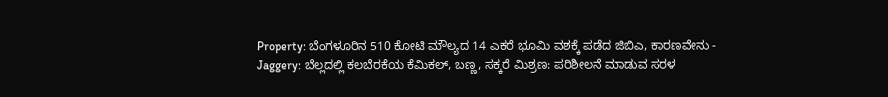Property: ಬೆಂಗಳೂರಿನ 510 ಕೋಟಿ ಮೌಲ್ಯದ 14 ಎಕರೆ ಭೂಮಿ ವಶಕ್ಕೆ ಪಡೆದ ಜಿಬಿಎ, ಕಾರಣವೇನು -
Jaggery: ಬೆಲ್ಲದಲ್ಲಿ ಕಲಬೆರಕೆಯ ಕೆಮಿಕಲ್, ಬಣ್ಣ, ಸಕ್ಕರೆ ಮಿಶ್ರಣ: ಪರಿಶೀಲನೆ ಮಾಡುವ ಸರಳ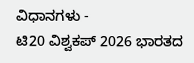ವಿಧಾನಗಳು -
ಟಿ20 ವಿಶ್ವಕಪ್ 2026 ಭಾರತದ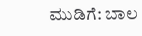ಮುಡಿಗೆ: ಬಾಲ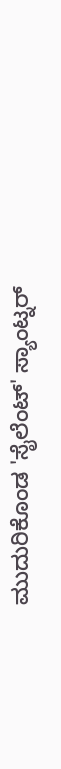ಮುದುರಿಕೊಂಡ 'ಸೈಲೆಂಟ್' ಸ್ಯಾಂಟ್ನರ್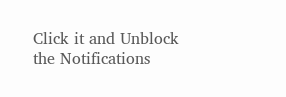Click it and Unblock the Notifications